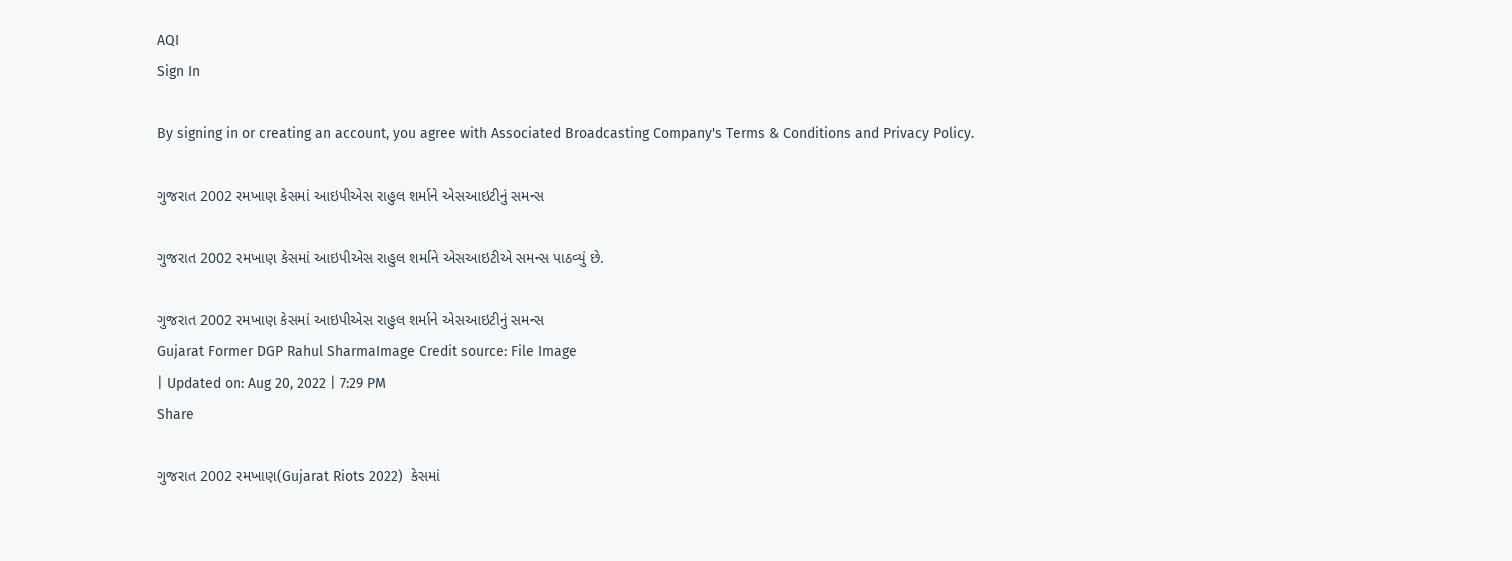AQI
Sign In

By signing in or creating an account, you agree with Associated Broadcasting Company's Terms & Conditions and Privacy Policy.

ગુજરાત 2002 રમખાણ કેસમાં આઇપીએસ રાહુલ શર્માને એસઆઇટીનું સમન્સ

ગુજરાત 2002 રમખાણ કેસમાં આઇપીએસ રાહુલ શર્માને એસઆઇટીએ સમન્સ પાઠવ્યું છે.

ગુજરાત 2002 રમખાણ કેસમાં આઇપીએસ રાહુલ શર્માને એસઆઇટીનું સમન્સ
Gujarat Former DGP Rahul SharmaImage Credit source: File Image
| Updated on: Aug 20, 2022 | 7:29 PM
Share

ગુજરાત 2002 રમખાણ(Gujarat Riots 2022)  કેસમાં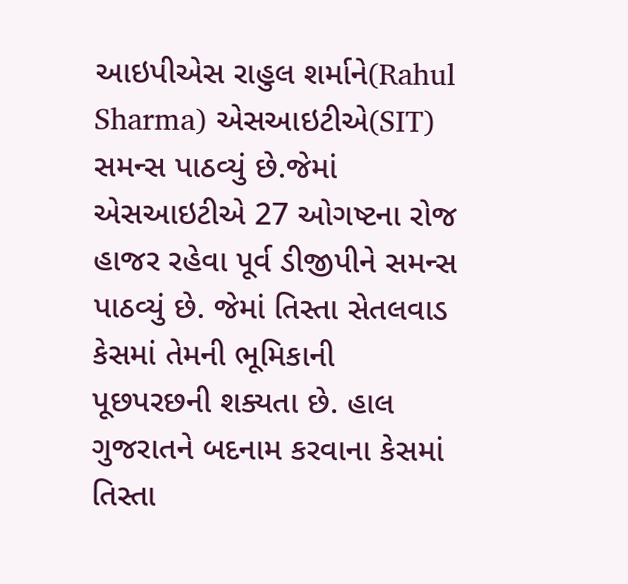આઇપીએસ રાહુલ શર્માને(Rahul Sharma) એસઆઇટીએ(SIT)  સમન્સ પાઠવ્યું છે.જેમાં એસઆઇટીએ 27 ઓગષ્ટના રોજ હાજર રહેવા પૂર્વ ડીજીપીને સમન્સ પાઠવ્યું છે. જેમાં તિસ્તા સેતલવાડ કેસમાં તેમની ભૂમિકાની પૂછપરછની શક્યતા છે. હાલ ગુજરાતને બદનામ કરવાના કેસમાં તિસ્તા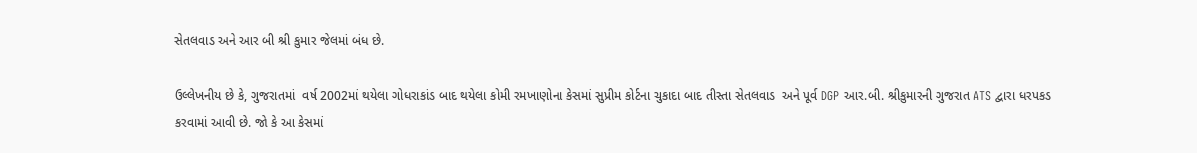સેતલવાડ અને આર બી શ્રી કુમાર જેલમાં બંધ છે.

ઉલ્લેખનીય છે કે, ગુજરાતમાં  વર્ષ 2002માં થયેલા ગોધરાકાંડ બાદ થયેલા કોમી રમખાણોના કેસમાં સુપ્રીમ કોર્ટના ચુકાદા બાદ તીસ્તા સેતલવાડ  અને પૂર્વ DGP આર.બી. શ્રીકુમારની ગુજરાત ATS દ્વારા ધરપકડ કરવામાં આવી છે. જો કે આ કેસમાં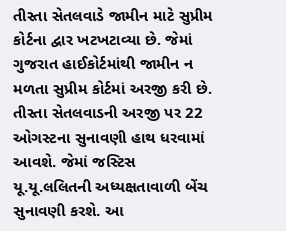તીસ્તા સેતલવાડે જામીન માટે સુપ્રીમ કોર્ટના દ્વાર ખટખટાવ્યા છે. જેમાં ગુજરાત હાઈકોર્ટમાંથી જામીન ન મળતા સુપ્રીમ કોર્ટમાં અરજી કરી છે. તીસ્તા સેતલવાડની અરજી પર 22 ઓગસ્ટના સુનાવણી હાથ ધરવામાં આવશે. જેમાં જસ્ટિસ યૂ.યૂ.લલિતની અધ્યક્ષતાવાળી બેંચ સુનાવણી કરશે. આ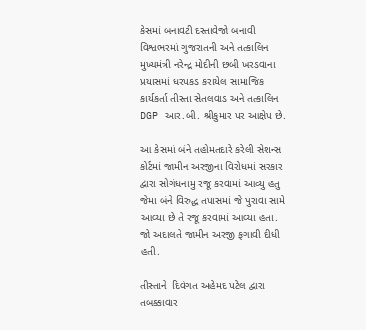કેસમાં બનાવટી દસ્તાવેજો બનાવી વિશ્વભરમાં ગુજરાતની અને તત્કાલિન મુખ્યમંત્રી નરેન્દ્ર મોદીની છબી ખરડવાના પ્રયાસમાં ધરપકડ કરાયેલ સામાજિક કાર્યકર્તા તીસ્તા સેતલવાડ અને તત્કાલિન DGP આર.બી. શ્રીકુમાર પર આક્ષેપ છે.

આ કેસમાં બંને તહોમતદારે કરેલી સેશન્સ કોર્ટમાં જામીન અરજીના વિરોધમાં સરકાર દ્વારા સોગંધનામુ રજૂ કરવામાં આવ્યુ હતુ જેમા બંને વિરુદ્ધ તપાસમાં જે પુરાવા સામે આવ્યા છે તે રજૂ કરવામાં આવ્યા હતા. જો અદાલતે જામીન અરજી ફગાવી દીધી હતી.

તીસ્તાને  દિવંગત અહેમદ પટેલ દ્વારા તબક્કાવાર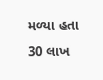મળ્યા હતા 30 લાખ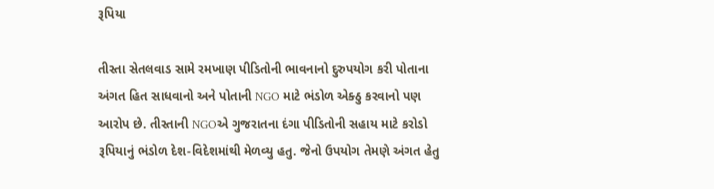રૂપિયા

તીસ્તા સેતલવાડ સામે રમખાણ પીડિતોની ભાવનાનો દુરુપયોગ કરી પોતાના અંગત હિત સાધવાનો અને પોતાની NGO માટે ભંડોળ એક્ઠુ કરવાનો પણ આરોપ છે. તીસ્તાની NGOએ ગુજરાતના દંગા પીડિતોની સહાય માટે કરોડો રૂપિયાનું ભંડોળ દેશ-વિદેશમાંથી મેળવ્યુ હતુ. જેનો ઉપયોગ તેમણે અંગત હેતુ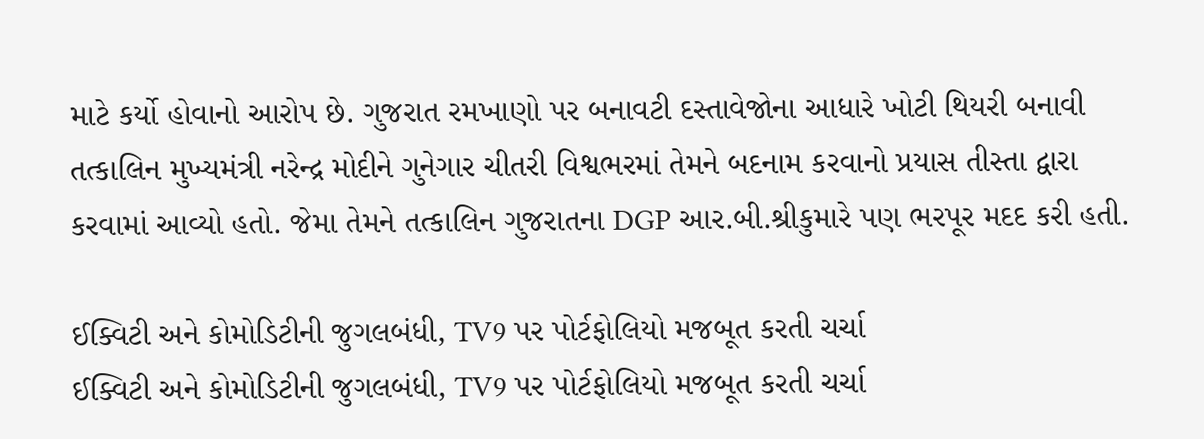માટે કર્યો હોવાનો આરોપ છે. ગુજરાત રમખાણો પર બનાવટી દસ્તાવેજોના આધારે ખોટી થિયરી બનાવી તત્કાલિન મુખ્યમંત્રી નરેન્દ્ર મોદીને ગુનેગાર ચીતરી વિશ્વભરમાં તેમને બદનામ કરવાનો પ્રયાસ તીસ્તા દ્વારા કરવામાં આવ્યો હતો. જેમા તેમને તત્કાલિન ગુજરાતના DGP આર.બી.શ્રીકુમારે પણ ભરપૂર મદદ કરી હતી.

ઈક્વિટી અને કોમોડિટીની જુગલબંધી, TV9 પર પોર્ટફોલિયો મજબૂત કરતી ચર્ચા
ઈક્વિટી અને કોમોડિટીની જુગલબંધી, TV9 પર પોર્ટફોલિયો મજબૂત કરતી ચર્ચા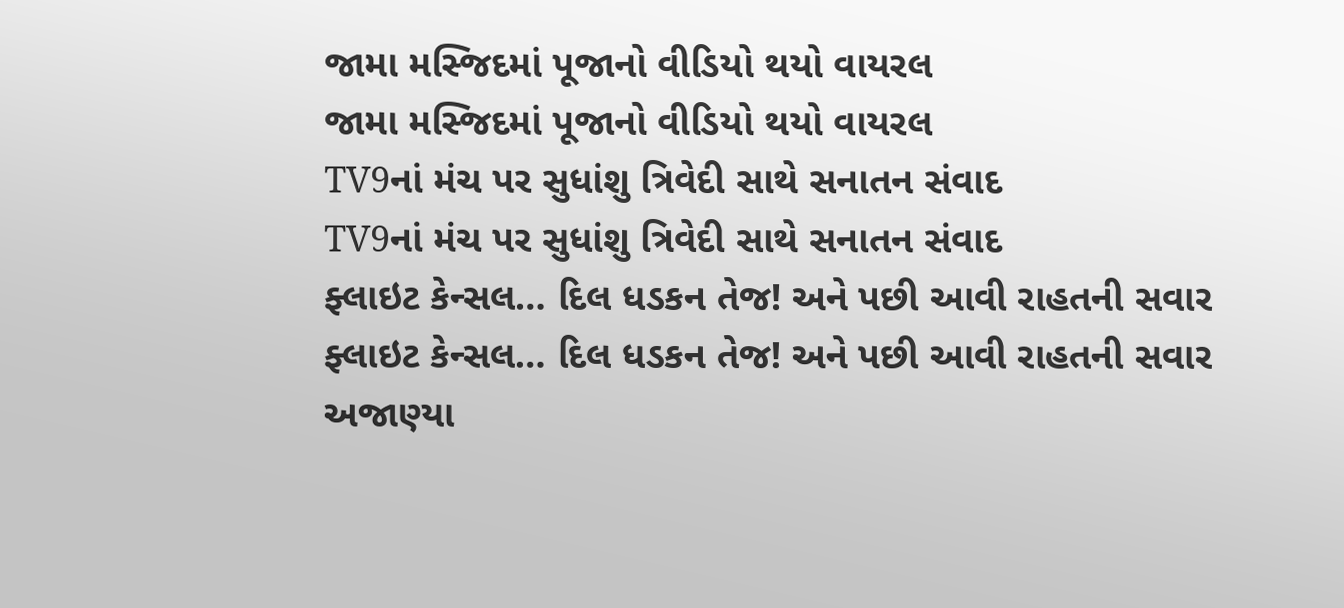જામા મસ્જિદમાં પૂજાનો વીડિયો થયો વાયરલ
જામા મસ્જિદમાં પૂજાનો વીડિયો થયો વાયરલ
TV9નાં મંચ પર સુધાંશુ ત્રિવેદી સાથે સનાતન સંવાદ
TV9નાં મંચ પર સુધાંશુ ત્રિવેદી સાથે સનાતન સંવાદ
ફ્લાઇટ કેન્સલ… દિલ ધડકન તેજ! અને પછી આવી રાહતની સવાર
ફ્લાઇટ કેન્સલ… દિલ ધડકન તેજ! અને પછી આવી રાહતની સવાર
અજાણ્યા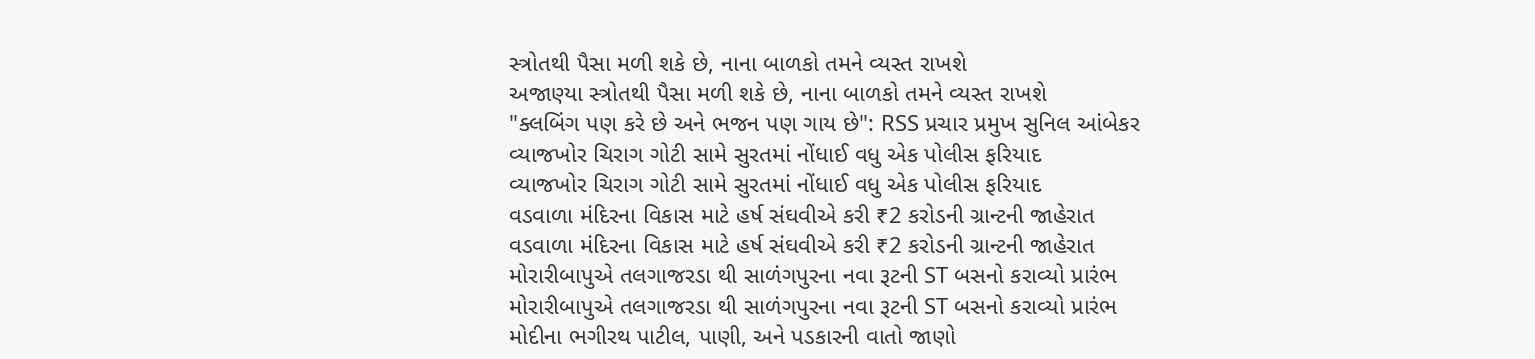સ્ત્રોતથી પૈસા મળી શકે છે, નાના બાળકો તમને વ્યસ્ત રાખશે
અજાણ્યા સ્ત્રોતથી પૈસા મળી શકે છે, નાના બાળકો તમને વ્યસ્ત રાખશે
"ક્લબિંગ પણ કરે છે અને ભજન પણ ગાય છે": RSS પ્રચાર પ્રમુખ સુનિલ આંબેકર
વ્યાજખોર ચિરાગ ગોટી સામે સુરતમાં નોંધાઈ વધુ એક પોલીસ ફરિયાદ
વ્યાજખોર ચિરાગ ગોટી સામે સુરતમાં નોંધાઈ વધુ એક પોલીસ ફરિયાદ
વડવાળા મંદિરના વિકાસ માટે હર્ષ સંઘવીએ કરી ₹2 કરોડની ગ્રાન્ટની જાહેરાત
વડવાળા મંદિરના વિકાસ માટે હર્ષ સંઘવીએ કરી ₹2 કરોડની ગ્રાન્ટની જાહેરાત
મોરારીબાપુએ તલગાજરડા થી સાળંગપુરના નવા રૂટની ST બસનો કરાવ્યો પ્રારંભ
મોરારીબાપુએ તલગાજરડા થી સાળંગપુરના નવા રૂટની ST બસનો કરાવ્યો પ્રારંભ
મોદીના ભગીરથ પાટીલ, પાણી, અને પડકારની વાતો જાણો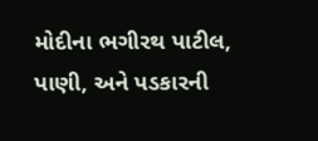મોદીના ભગીરથ પાટીલ, પાણી, અને પડકારની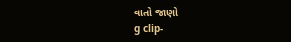વાતો જાણો
g clip-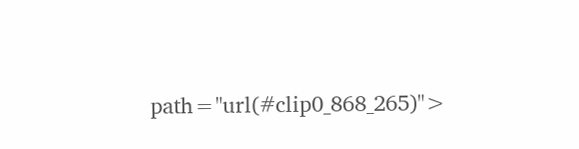path="url(#clip0_868_265)">